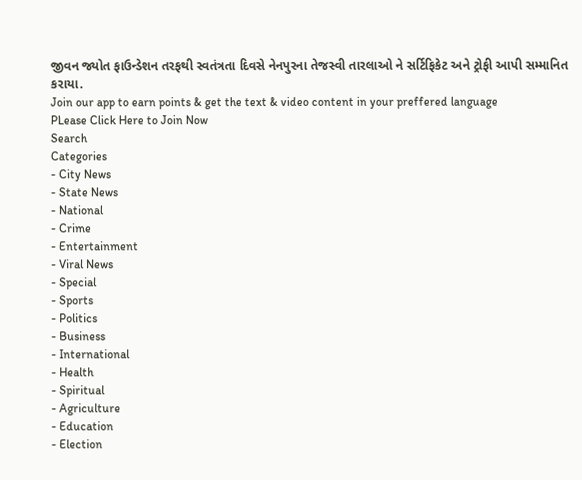જીવન જ્યોત ફાઉન્ડેશન તરફથી સ્વતંત્રતા દિવસે નેનપુરના તેજસ્વી તારલાઓ ને સર્ટિફિકેટ અને ટ્રોફી આપી સમ્માનિત કરાયા.
Join our app to earn points & get the text & video content in your preffered language
PLease Click Here to Join Now
Search
Categories
- City News
- State News
- National
- Crime
- Entertainment
- Viral News
- Special
- Sports
- Politics
- Business
- International
- Health
- Spiritual
- Agriculture
- Education
- Election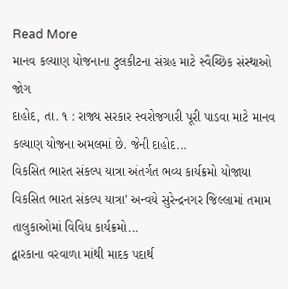Read More
માનવ કલ્યાણ યોજનાના ટુલકીટના સંગ્રહ માટે સ્વૈચ્છિક સંસ્થાઓ જોગ
દાહોદ, તા. ૧ : રાજ્ય સરકાર સ્વરોજગારી પૂરી પાડવા માટે માનવ કલ્યાણ યોજના અમલમાં છે. જેની દાહોદ...
વિકસિત ભારત સંકલ્પ યાત્રા અંતર્ગત ભવ્ય કાર્યક્રમો યોજાયા
વિકસિત ભારત સંકલ્પ યાત્રા’ અન્વયે સુરેન્દ્રનગર જિલ્લામાં તમામ તાલુકાઓમાં વિવિધ કાર્યક્રમો...
દ્વારકાના વરવાળા માંથી માદક પદાર્થ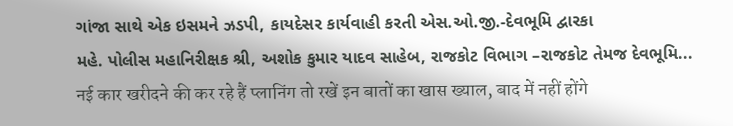ગાંજા સાથે એક ઇસમને ઝડપી, કાયદેસર કાર્યવાહી કરતી એસ.ઓ.જી.-દેવભૂમિ દ્વારકા
મહે. પોલીસ મહાનિરીક્ષક શ્રી, અશોક કુમાર યાદવ સાહેબ, રાજકોટ વિભાગ –રાજકોટ તેમજ દેવભૂમિ...
नई कार खरीदने की कर रहे हैं प्लानिंग तो रखें इन बातों का खास ख्याल, बाद में नहीं होंगे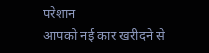परेशान
आपको नई कार खरीदने से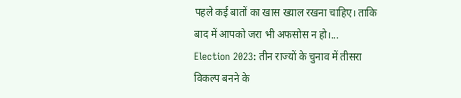पहले कई बातों का खास ख्याल रखना चाहिए। ताकि बाद में आपको जरा भी अफसोस न हो।...
Election 2023: तीन राज्यों के चुनाव में तीसरा विकल्प बनने के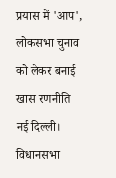प्रयास में 'आप', लोकसभा चुनाव को लेकर बनाई खास रणनीति
नई दिल्ली। विधानसभा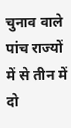चुनाव वाले पांच राज्यों में से तीन में दो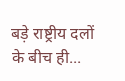बड़े राष्ट्रीय दलों के बीच ही...